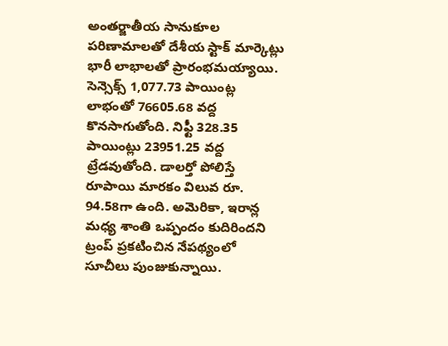అంతర్జాతీయ సానుకూల పరిణామాలతో దేశీయ స్టాక్ మార్కెట్లు భారీ లాభాలతో ప్రారంభమయ్యాయి. సెన్సెక్స్ 1,077.73 పాయింట్ల లాభంతో 76605.68 వద్ద కొనసాగుతోంది. నిఫ్టీ 328.35 పాయింట్లు 23951.25 వద్ద ట్రేడవుతోంది. డాలర్తో పోలిస్తే రూపాయి మారకం విలువ రూ. 94.58గా ఉంది. అమెరికా, ఇరాన్ల మధ్య శాంతి ఒప్పందం కుదిరిందని ట్రంప్ ప్రకటించిన నేపథ్యంలో సూచీలు పుంజుకున్నాయి.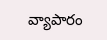వ్యాపారం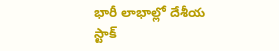భారీ లాభాల్లో దేశీయ స్టాక్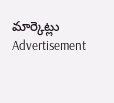మార్కెట్లు
Advertisement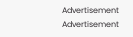Advertisement
Advertisement